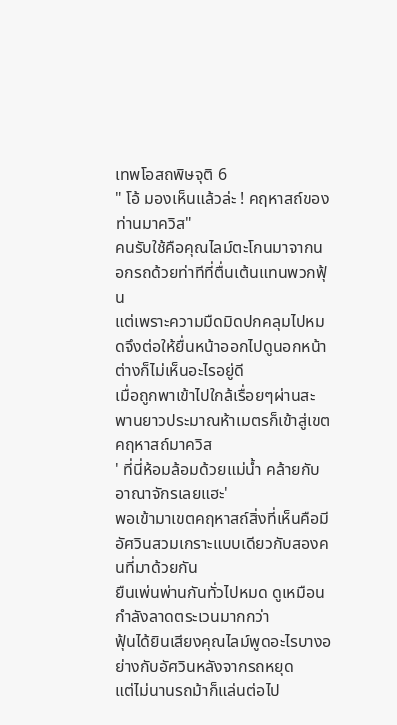เทพโอสถพิษจุติ 6
" โอ้ มองเห็นแล้วล่ะ ! คฤหาสถ์ของท่านมาควิส"
คนรับใช้คือคุณไลม์ตะโกนมาจากนอกรถด้วยท่าทีที่ตื่นเต้นแทนพวกฟุ้น
แต่เพราะความมืดมิดปกคลุมไปหมดจึงต่อให้ยื่นหน้าออกไปดูนอกหน้าต่างก็ไม่เห็นอะไรอยู่ดี
เมื่อถูกพาเข้าไปใกล้เรื่อยๆผ่านสะพานยาวประมาณห้าเมตรก็เข้าสู่เขตคฤหาสถ์มาควิส
' ที่นี่ห้อมล้อมด้วยแม่น้ำ คล้ายกับอาณาจักรเลยแฮะ'
พอเข้ามาเขตคฤหาสถ์สิ่งที่เห็นคือมีอัศวินสวมเกราะแบบเดียวกับสองคนที่มาด้วยกัน
ยืนเพ่นพ่านกันทั่วไปหมด ดูเหมือนกำลังลาดตระเวนมากกว่า
ฟุ้นได้ยินเสียงคุณไลม์พูดอะไรบางอย่างกับอัศวินหลังจากรถหยุด
แต่ไม่นานรถม้าก็แล่นต่อไป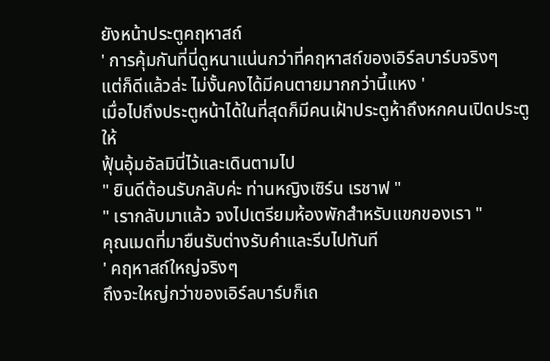ยังหน้าประตูคฤหาสถ์
' การคุ้มกันที่นี่ดูหนาแน่นกว่าที่คฤหาสถ์ของเอิร์ลบาร์บจริงๆ
แต่ก็ดีแล้วล่ะ ไม่งั้นคงได้มีคนตายมากกว่านี้แหง '
เมื่อไปถึงประตูหน้าได้ในที่สุดก็มีคนเฝ้าประตูห้าถึงหกคนเปิดประตูให้
ฟุ้นอุ้มอัลมินี่ไว้และเดินตามไป
" ยินดีต้อนรับกลับค่ะ ท่านหญิงเซิร์น เรชาฟ "
" เรากลับมาแล้ว จงไปเตรียมห้องพักสำหรับแขกของเรา "
คุณเมดที่มายืนรับต่างรับคำและรีบไปทันที
' คฤหาสถ์ใหญ่จริงๆ
ถึงจะใหญ่กว่าของเอิร์ลบาร์บก็เถ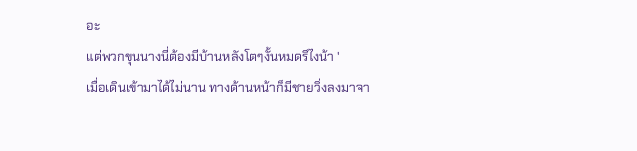อะ
แต่พวกขุนนางนี่ต้องมีบ้านหลังโตๆงั้นหมดรึไงน้า '
เมื่อเดินเข้ามาได้ไม่นาน ทางด้านหน้าก็มีชายวิ่งลงมาจา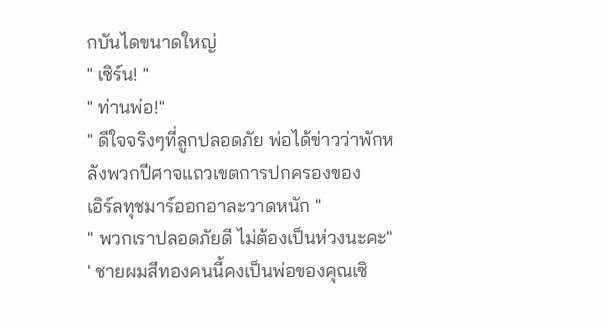กบันไดขนาดใหญ่
" เซิร์น! "
" ท่านพ่อ!"
" ดีใจจริงๆที่ลูกปลอดภัย พ่อได้ข่าวว่าพักหลังพวกปีศาจแถวเขตการปกครองของ
เอิร์ลทุชมาร์ออกอาละวาดหนัก "
" พวกเราปลอดภัยดี ไม่ต้องเป็นห่วงนะคะ"
' ชายผมสีทองคนนี้คงเป็นพ่อของคุณเซิ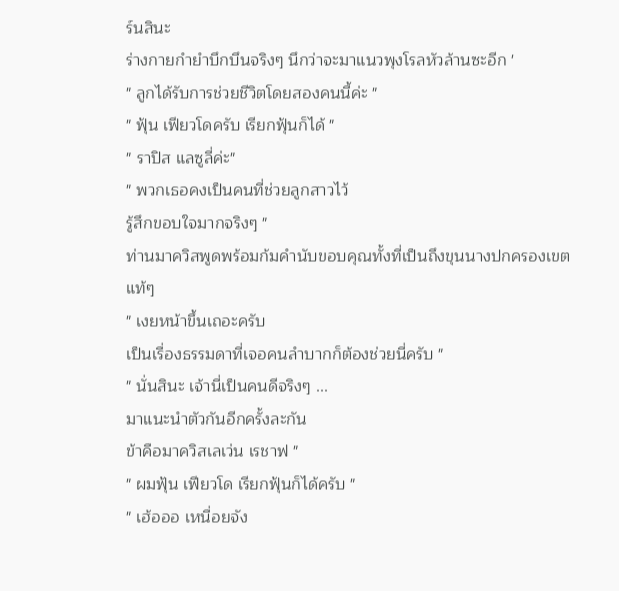ร์นสินะ
ร่างกายกำยำบึกบึนจริงๆ นึกว่าจะมาแนวพุงโรลหัวล้านซะอีก '
" ลูกได้รับการช่วยชีวิตโดยสองคนนี้ค่ะ "
" ฟุ้น เฟียวโดครับ เรียกฟุ้นก็ได้ "
" ราปิส แลซูลี่ค่ะ"
" พวกเธอคงเป็นคนที่ช่วยลูกสาวไว้
รู้สึกขอบใจมากจริงๆ "
ท่านมาควิสพูดพร้อมก้มคำนับขอบคุณทั้งที่เป็นถึงขุนนางปกครองเขตแท้ๆ
" เงยหน้าขึ้นเถอะครับ
เป็นเรื่องธรรมดาที่เจอคนลำบากก็ต้องช่วยนี่ครับ "
" นั่นสินะ เจ้านี่เป็นคนดีจริงๆ ...
มาแนะนำตัวกันอีกครั้งละกัน
ข้าคือมาควิสเลเว่น เรชาฟ "
" ผมฟุ้น เฟียวโด เรียกฟุ้นก็ได้ครับ "
" เฮ้อออ เหนื่อยจัง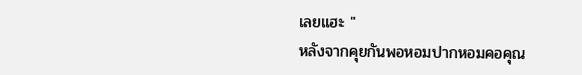เลยแฮะ "
หลังจากคุยกันพอหอมปากหอมคอคุณ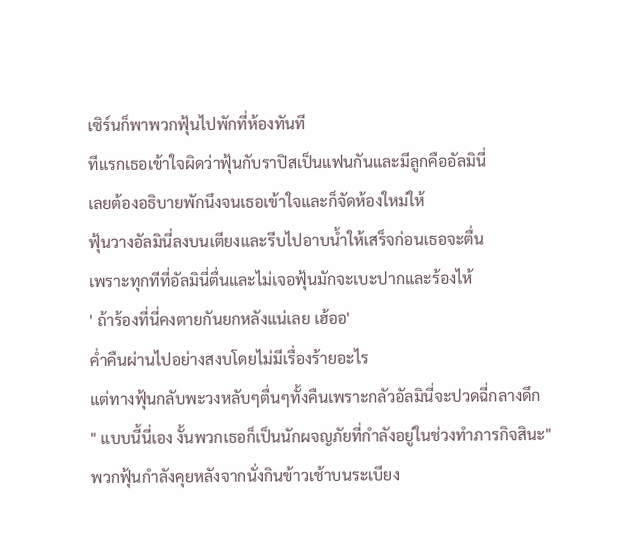เซิร์นก็พาพวกฟุ้นไปพักที่ห้องทันที
ทีแรกเธอเข้าใจผิดว่าฟุ้นกับราปิสเป็นแฟนกันและมีลูกคืออัลมินี่
เลยต้องอธิบายพักนึงจนเธอเข้าใจและก็จัดห้องใหม่ให้
ฟุ้นวางอัลมินี่ลงบนเตียงและรีบไปอาบน้ำให้เสร็จก่อนเธอจะตื่น
เพราะทุกทีที่อัลมินี่ตื่นและไม่เจอฟุ้นมักจะเบะปากและร้องไห้
' ถ้าร้องที่นี่คงตายกันยกหลังแน่เลย เฮ้ออ'
ค่ำคืนผ่านไปอย่างสงบโดยไม่มีเรื่องร้ายอะไร
แต่ทางฟุ้นกลับพะวงหลับๆตื่นๆทั้งคืนเพราะกลัวอัลมินี่จะปวดฉี่กลางดึก
" แบบนี้นี่เอง งั้นพวกเธอก็เป็นนักผจญภัยที่กำลังอยู่ในช่วงทำภารกิจสินะ"
พวกฟุ้นกำลังคุยหลังจากนั่งกินข้าวเช้าบนระเบียง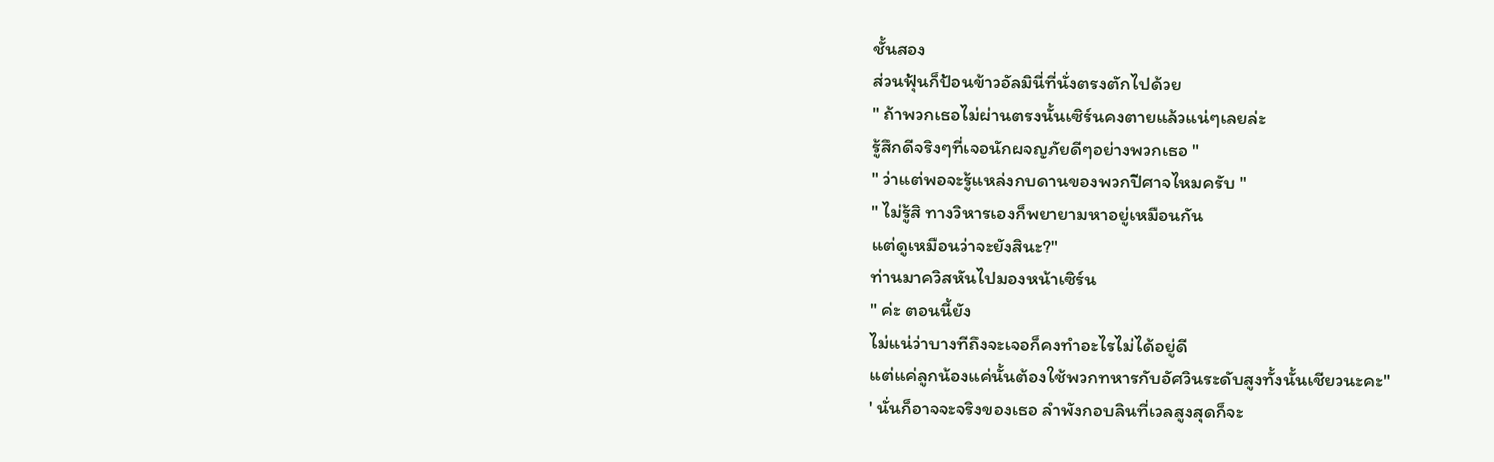ชั้นสอง
ส่วนฟุ้นก็ป้อนข้าวอัลมินี่ที่นั่งตรงตักไปด้วย
" ถ้าพวกเธอไม่ผ่านตรงนั้นเซิร์นคงตายแล้วแน่ๆเลยล่ะ
รู้สึกดีจริงๆที่เจอนักผจญภัยดีๆอย่างพวกเธอ "
" ว่าแต่พอจะรู้แหล่งกบดานของพวกปีศาจไหมครับ "
" ไม่รู้สิ ทางวิหารเองก็พยายามหาอยู่เหมือนกัน
แต่ดูเหมือนว่าจะยังสินะ?"
ท่านมาควิสหันไปมองหน้าเซิร์น
" ค่ะ ตอนนี้ยัง
ไม่แน่ว่าบางทีถึงจะเจอก็คงทำอะไรไม่ได้อยู่ดี
แต่แค่ลูกน้องแค่นั้นต้องใช้พวกทหารกับอัศวินระดับสูงทั้งนั้นเชียวนะคะ"
' นั่นก็อาจจะจริงของเธอ ลำพังกอบลินที่เวลสูงสุดก็จะ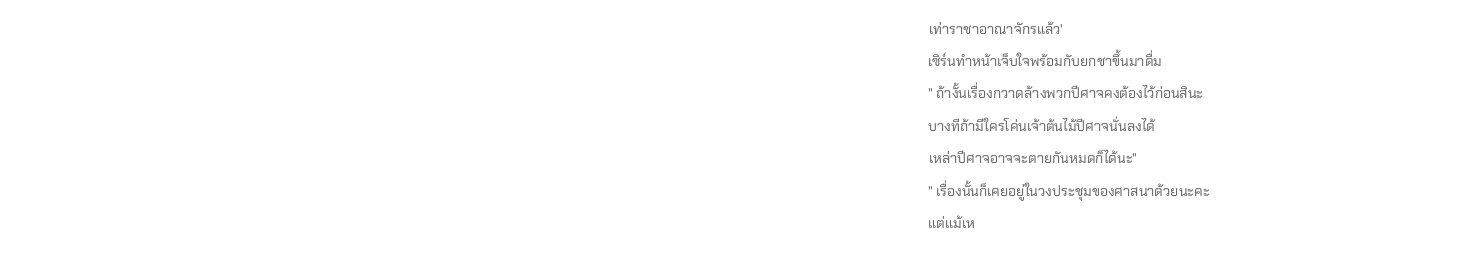เท่าราชาอาณาจักรแล้ว'
เซิร์นทำหน้าเจ็บใจพร้อมกับยกชาขึ้นมาดื่ม
" ถ้างั้นเรื่องกวาดล้างพวกปีศาจคงต้องไว้ก่อนสินะ
บางทีถ้ามีใครโค่นเจ้าต้นไม้ปีศาจนั่นลงได้
เหล่าปีศาจอาจจะตายกันหมดก็ได้นะ"
" เรื่องนั้นก็เคยอยู่ในวงประชุมของศาสนาด้วยนะคะ
แต่แม้เห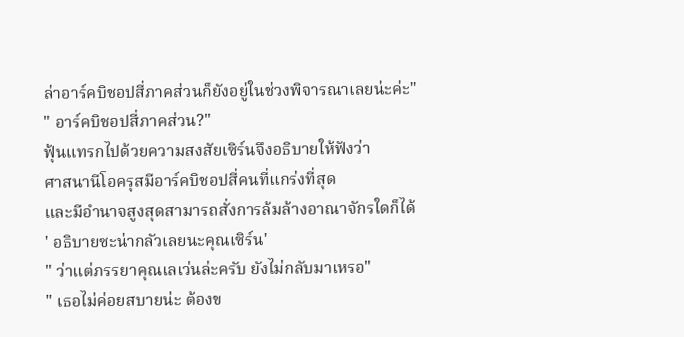ล่าอาร์คบิชอปสี่ภาคส่วนก็ยังอยู่ในช่วงพิจารณาเลยน่ะค่ะ"
" อาร์คบิชอปสี่ภาคส่วน?"
ฟุ้นแทรกไปด้วยความสงสัยเซิร์นจึงอธิบายให้ฟังว่า
ศาสนานีโอครุสมีอาร์คบิชอปสี่คนที่แกร่งที่สุด
และมีอำนาจสูงสุดสามารถสั่งการล้มล้างอาณาจักรใดก็ได้
' อธิบายซะน่ากลัวเลยนะคุณเซิร์น'
" ว่าแต่ภรรยาคุณเลเว่นล่ะครับ ยังไม่กลับมาเหรอ"
" เธอไม่ค่อยสบายน่ะ ต้องข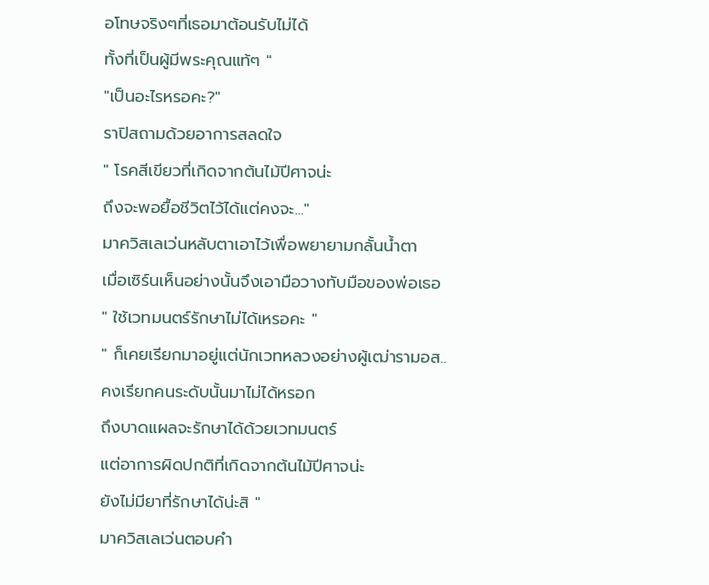อโทษจริงๆที่เธอมาต้อนรับไม่ได้
ทั้งที่เป็นผู้มีพระคุณแท้ๆ "
"เป็นอะไรหรอคะ?"
ราปิสถามด้วยอาการสลดใจ
" โรคสีเขียวที่เกิดจากต้นไม้ปีศาจน่ะ
ถึงจะพอยื้อชีวิตไว้ได้แต่คงจะ..."
มาควิสเลเว่นหลับตาเอาไว้เพื่อพยายามกลั้นน้ำตา
เมื่อเซิร์นเห็นอย่างนั้นจึงเอามือวางทับมือของพ่อเธอ
" ใช้เวทมนตร์รักษาไม่ได้เหรอคะ "
" ก็เคยเรียกมาอยู่แต่นักเวทหลวงอย่างผู้เฒ่ารามอส..
คงเรียกคนระดับนั้นมาไม่ได้หรอก
ถึงบาดแผลจะรักษาได้ด้วยเวทมนตร์
แต่อาการผิดปกติที่เกิดจากต้นไม้ปีศาจน่ะ
ยังไม่มียาที่รักษาได้น่ะสิ "
มาควิสเลเว่นตอบคำ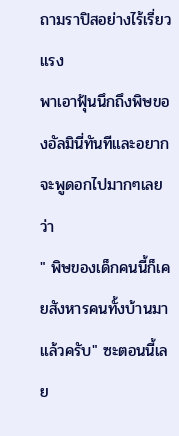ถามราปิสอย่างไร้เรี่ยวแรง
พาเอาฟุ้นนึกถึงพิษของอัลมินี่ทันทีและอยากจะพูดอกไปมากๆเลยว่า
" พิษของเด็กคนนี้ก็เคยสังหารคนทั้งบ้านมาแล้วครับ" ซะตอนนี้เลย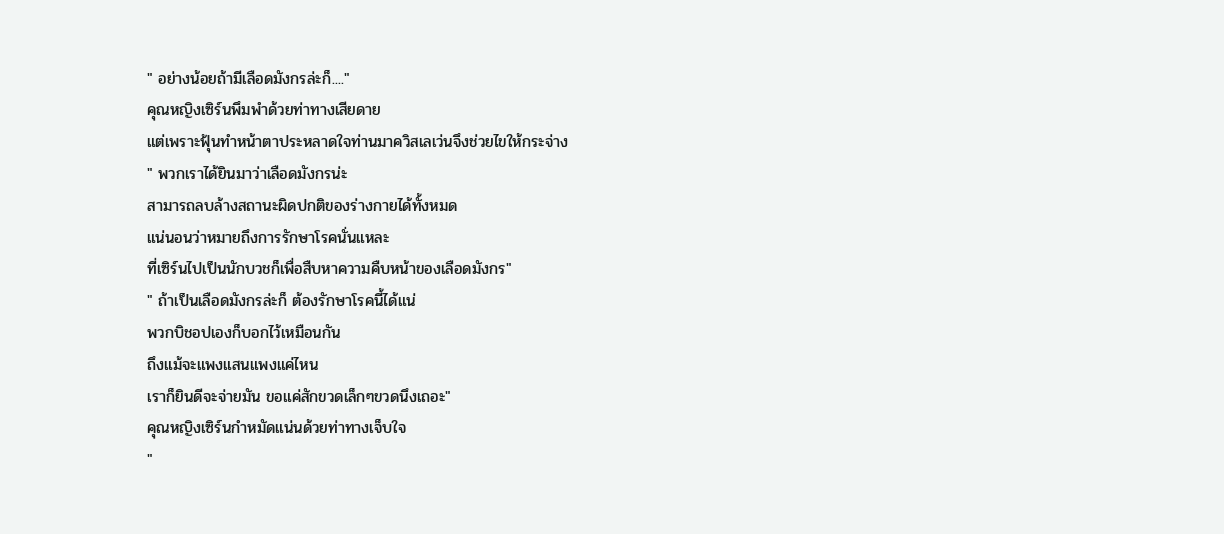" อย่างน้อยถ้ามีเลือดมังกรล่ะก็...."
คุณหญิงเซิร์นพึมพำด้วยท่าทางเสียดาย
แต่เพราะฟุ้นทำหน้าตาประหลาดใจท่านมาควิสเลเว่นจึงช่วยไขให้กระจ่าง
" พวกเราได้ยินมาว่าเลือดมังกรน่ะ
สามารถลบล้างสถานะผิดปกติของร่างกายได้ทั้งหมด
แน่นอนว่าหมายถึงการรักษาโรคนั่นแหละ
ที่เซิร์นไปเป็นนักบวชก็เพื่อสืบหาความคืบหน้าของเลือดมังกร"
" ถ้าเป็นเลือดมังกรล่ะก็ ต้องรักษาโรคนี้ได้แน่
พวกบิชอปเองก็บอกไว้เหมือนกัน
ถึงแม้จะแพงแสนแพงแค่ไหน
เราก็ยินดีจะจ่ายมัน ขอแค่สักขวดเล็กๆขวดนึงเถอะ"
คุณหญิงเซิร์นกำหมัดแน่นด้วยท่าทางเจ็บใจ
"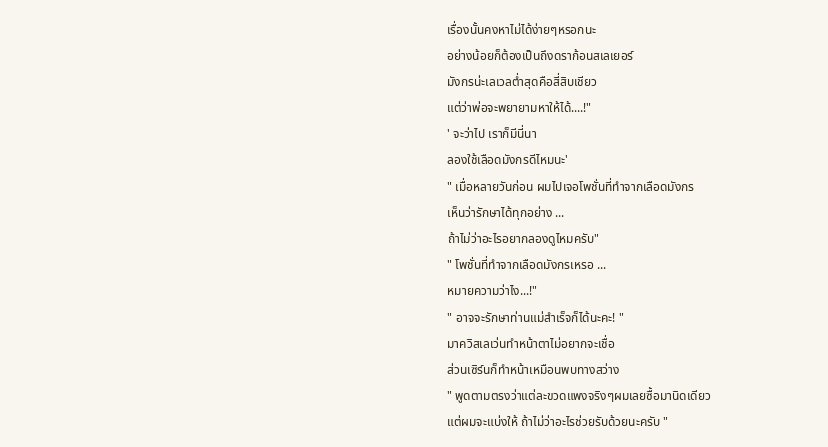เรื่องนั้นคงหาไม่ได้ง่ายๆหรอกนะ
อย่างน้อยก็ต้องเป็นถึงดราก้อนสเลเยอร์
มังกรน่ะเลเวลต่ำสุดคือสี่สิบเชียว
แต่ว่าพ่อจะพยายามหาให้ได้....!"
' จะว่าไป เราก็มีนี่นา
ลองใช้เลือดมังกรดีไหมนะ'
" เมื่อหลายวันก่อน ผมไปเจอโพชั่นที่ทำจากเลือดมังกร
เห็นว่ารักษาได้ทุกอย่าง ...
ถ้าไม่ว่าอะไรอยากลองดูไหมครับ"
" โพชั่นที่ทำจากเลือดมังกรเหรอ ...
หมายความว่าไง...!"
" อาจจะรักษาท่านแม่สำเร็จก็ได้นะคะ! "
มาควิสเลเว่นทำหน้าตาไม่อยากจะเชื่อ
ส่วนเซิร์นก็ทำหน้าเหมือนพบทางสว่าง
" พูดตามตรงว่าแต่ละขวดแพงจริงๆผมเลยซื้อมานิดเดียว
แต่ผมจะแบ่งให้ ถ้าไม่ว่าอะไรช่วยรับด้วยนะครับ "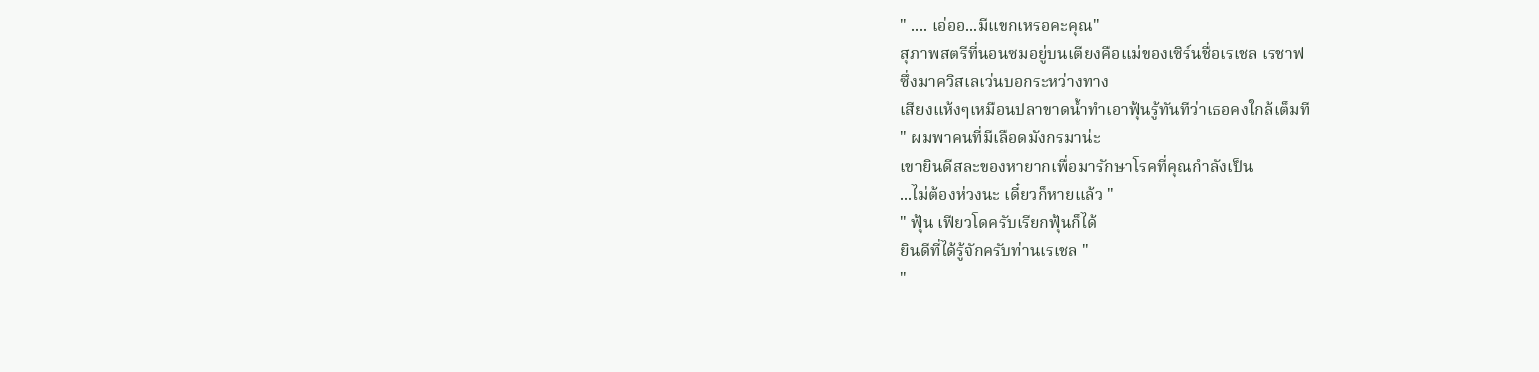" .... เอ่ออ...มีแขกเหรอคะคุณ"
สุภาพสตรีที่นอนซมอยู่บนเตียงคือแม่ของเซิร์นชื่อเรเชล เรชาฟ
ซึ่งมาควิสเลเว่นบอกระหว่างทาง
เสียงแห้งๆเหมือนปลาขาดน้ำทำเอาฟุ้นรู้ทันทีว่าเธอคงใกล้เต็มที
" ผมพาคนที่มีเลือดมังกรมาน่ะ
เขายินดีสละของหายากเพื่อมารักษาโรคที่คุณกำลังเป็น
...ไม่ต้องห่วงนะ เดี๋ยวก็หายแล้ว "
" ฟุ้น เฟียวโดครับเรียกฟุ้นก็ได้
ยินดีที่ได้รู้จักครับท่านเรเชล "
"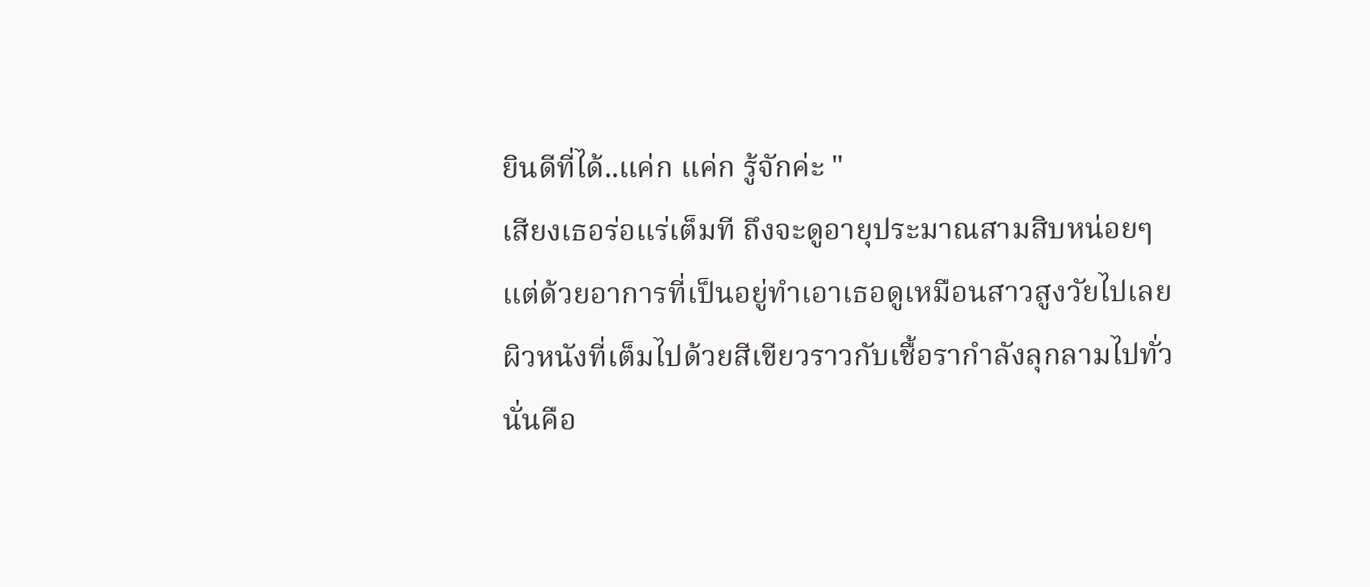ยินดีที่ได้..แค่ก แค่ก รู้จักค่ะ "
เสียงเธอร่อแร่เต็มที ถึงจะดูอายุประมาณสามสิบหน่อยๆ
แต่ด้วยอาการที่เป็นอยู่ทำเอาเธอดูเหมือนสาวสูงวัยไปเลย
ผิวหนังที่เต็มไปด้วยสีเขียวราวกับเชื้อรากำลังลุกลามไปทั่ว
นั่นคือ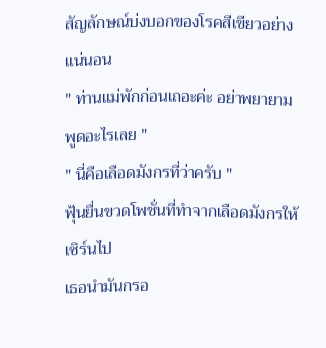สัญลักษณ์บ่งบอกของโรคสีเขียวอย่างแน่นอน
" ท่านแม่พักก่อนเถอะค่ะ อย่าพยายามพูดอะไรเลย "
" นี่คือเลือดมังกรที่ว่าครับ "
ฟุ้นยื่นขวดโพชั่นที่ทำจากเลือดมังกรให้เซิร์นไป
เธอนำมันกรอ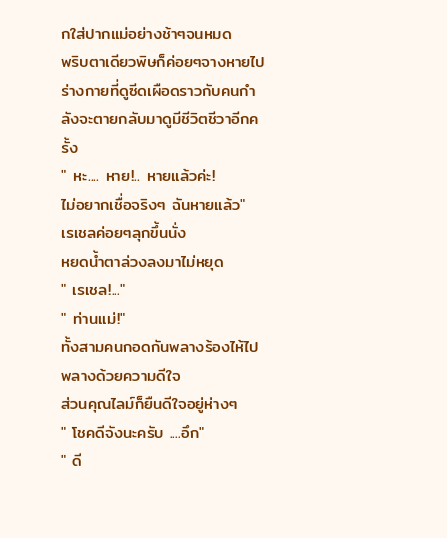กใส่ปากแม่อย่างช้าๆจนหมด
พริบตาเดียวพิษก็ค่อยๆจางหายไป
ร่างกายที่ดูซีดเผือดราวกับคนกำลังจะตายกลับมาดูมีชีวิตชีวาอีกครั้ง
" หะ.... หาย!.. หายแล้วค่ะ!
ไม่อยากเชื่อจริงๆ ฉันหายแล้ว"
เรเชลค่อยๆลุกขึ้นนั่ง
หยดน้ำตาล่วงลงมาไม่หยุด
" เรเชล!..."
" ท่านแม่!"
ทั้งสามคนกอดกันพลางร้องไห้ไปพลางด้วยความดีใจ
ส่วนคุณไลม์ก็ยืนดีใจอยู่ห่างๆ
" โชคดีจังนะครับ ....อึก"
" ดี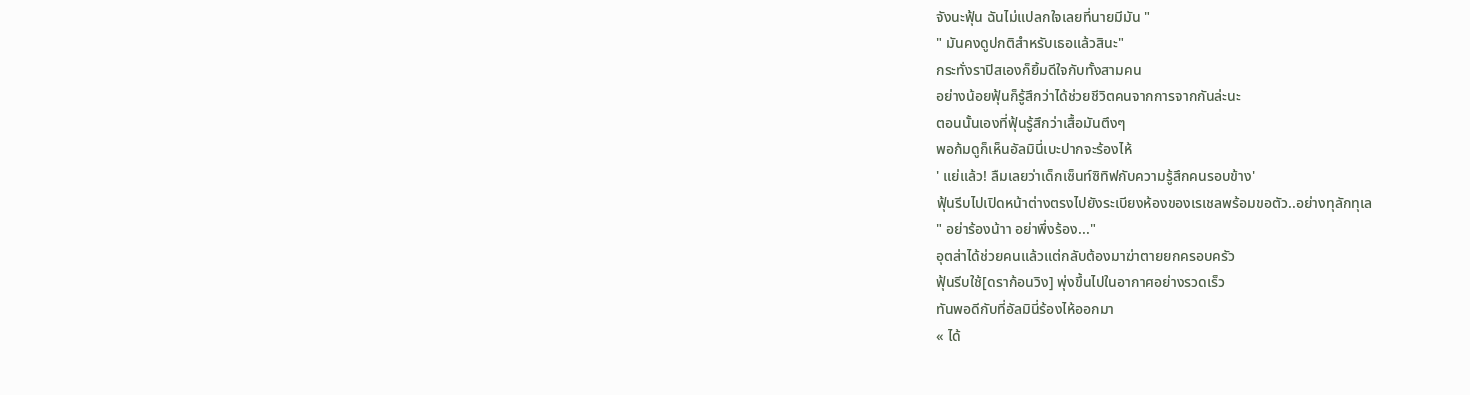จังนะฟุ้น ฉันไม่แปลกใจเลยที่นายมีมัน "
" มันคงดูปกติสำหรับเธอแล้วสินะ"
กระทั่งราปิสเองก็ยิ้มดีใจกับทั้งสามคน
อย่างน้อยฟุ้นก็รู้สึกว่าได้ช่วยชีวิตคนจากการจากกันล่ะนะ
ตอนนั้นเองที่ฟุ้นรู้สึกว่าเสื้อมันตึงๆ
พอก้มดูก็เห็นอัลมินี่เบะปากจะร้องไห้
' แย่แล้ว! ลืมเลยว่าเด็กเซ็นท์ซิทิฟกับความรู้สึกคนรอบข้าง'
ฟุ้นรีบไปเปิดหน้าต่างตรงไปยังระเบียงห้องของเรเชลพร้อมขอตัว..อย่างทุลักทุเล
" อย่าร้องน้าา อย่าพึ่งร้อง..."
อุตส่าได้ช่วยคนแล้วแต่กลับต้องมาฆ่าตายยกครอบครัว
ฟุ้นรีบใช้[ดราก้อนวิง] พุ่งขึ้นไปในอากาศอย่างรวดเร็ว
ทันพอดีกับที่อัลมินี่ร้องไห้ออกมา
« ได้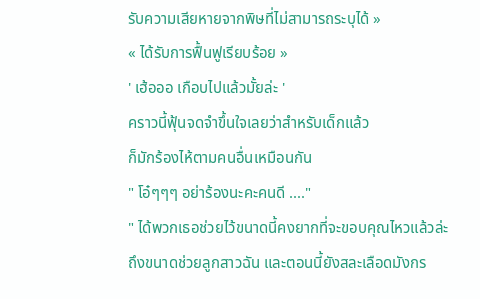รับความเสียหายจากพิษที่ไม่สามารถระบุได้ »
« ได้รับการฟื้นฟูเรียบร้อย »
' เฮ้อออ เกือบไปแล้วมั้ยล่ะ '
คราวนี้ฟุ้นจดจำขึ้นใจเลยว่าสำหรับเด็กแล้ว
ก็มักร้องไห้ตามคนอื่นเหมือนกัน
" โอ๋ๆๆๆ อย่าร้องนะคะคนดี ...."
" ได้พวกเธอช่วยไว้ขนาดนี้คงยากที่จะขอบคุณไหวแล้วล่ะ
ถึงขนาดช่วยลูกสาวฉัน และตอนนี้ยังสละเลือดมังกร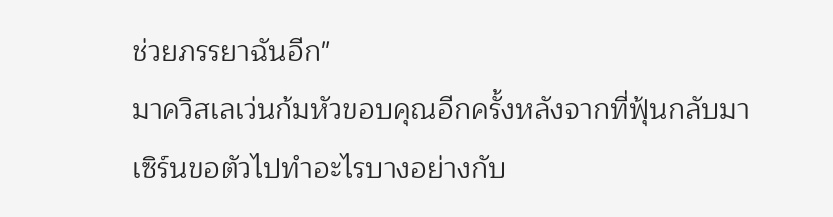ช่วยภรรยาฉันอีก"
มาควิสเลเว่นก้มหัวขอบคุณอีกครั้งหลังจากที่ฟุ้นกลับมา
เซิร์นขอตัวไปทำอะไรบางอย่างกับ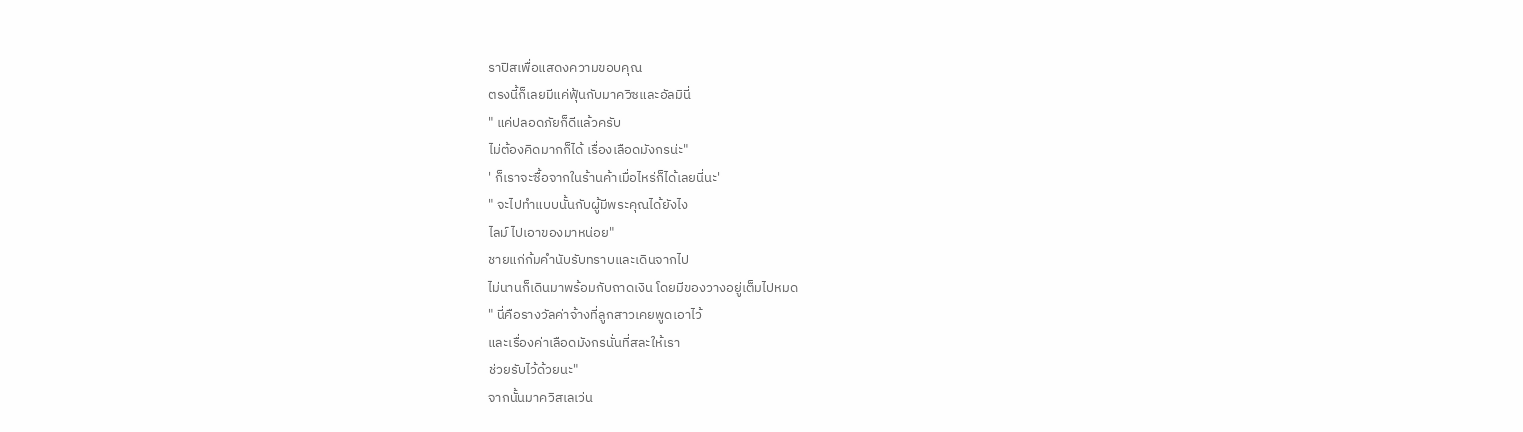ราปิสเพื่อแสดงความขอบคุณ
ตรงนี้ก็เลยมีแค่ฟุ้นกับมาควิซและอัลมินี่
" แค่ปลอดภัยก็ดีแล้วครับ
ไม่ต้องคิดมากก็ได้ เรื่องเลือดมังกรน่ะ"
' ก็เราจะซื้อจากในร้านค้าเมื่อไหร่ก็ได้เลยนี่นะ'
" จะไปทำแบบนั้นกับผู้มีพระคุณได้ยังไง
ไลม์ ไปเอาของมาหน่อย"
ชายแก่ก้มคำนับรับทราบและเดินจากไป
ไม่นานก็เดินมาพร้อมกับถาดเงิน โดยมีของวางอยู่เต็มไปหมด
" นี่คือรางวัลค่าจ้างที่ลูกสาวเคยพูดเอาไว้
และเรื่องค่าเลือดมังกรนั่นที่สละให้เรา
ช่วยรับไว้ด้วยนะ"
จากนั้นมาควิสเลเว่น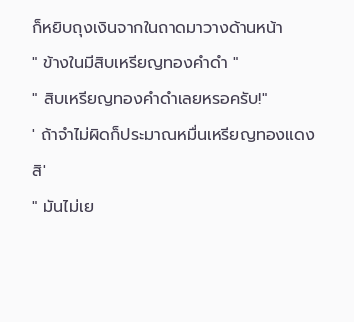ก็หยิบถุงเงินจากในถาดมาวางด้านหน้า
" ข้างในมีสิบเหรียญทองคำดำ "
" สิบเหรียญทองคำดำเลยหรอครับ!"
' ถ้าจำไม่ผิดก็ประมาณหมื่นเหรียญทองแดงสิ'
" มันไม่เย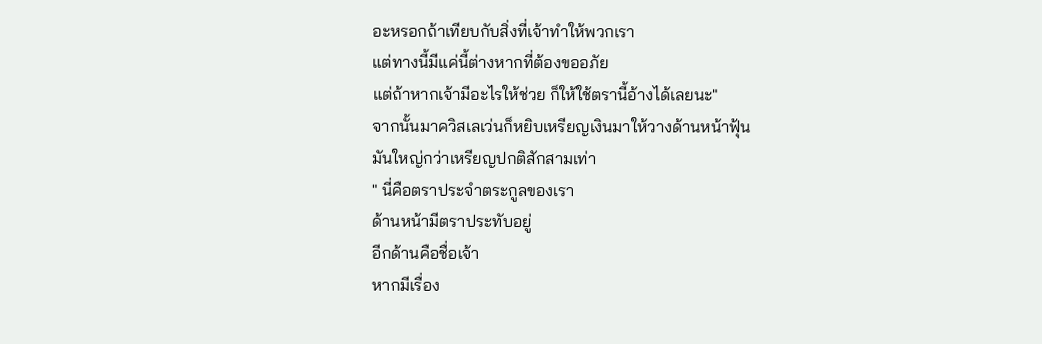อะหรอกถ้าเทียบกับสิ่งที่เจ้าทำให้พวกเรา
แต่ทางนี้มีแค่นี้ต่างหากที่ต้องขออภัย
แต่ถ้าหากเจ้ามีอะไรให้ช่วย ก็ให้ใช้ตรานี้อ้างได้เลยนะ"
จากนั้นมาควิสเลเว่นก็หยิบเหรียญเงินมาให้วางด้านหน้าฟุ้น
มันใหญ่กว่าเหรียญปกติสักสามเท่า
" นี่คือตราประจำตระกูลของเรา
ด้านหน้ามีตราประทับอยู่
อีกด้านคือชื่อเจ้า
หากมีเรื่อง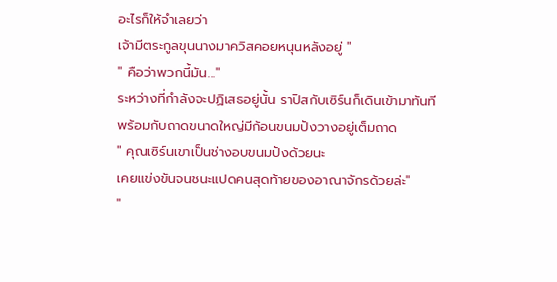อะไรก็ให้จำเลยว่า
เจ้ามีตระกูลขุนนางมาควิสคอยหนุนหลังอยู่ "
" คือว่าพวกนี้มัน..."
ระหว่างที่กำลังจะปฏิเสธอยู่นั้น ราปิสกับเซิร์นก็เดินเข้ามาทันที
พร้อมกับถาดขนาดใหญ่มีก้อนขนมปังวางอยู่เต็มถาด
" คุณเซิร์นเขาเป็นช่างอบขนมปังด้วยนะ
เคยแข่งขันจนชนะแปดคนสุดท้ายของอาณาจักรด้วยล่ะ"
"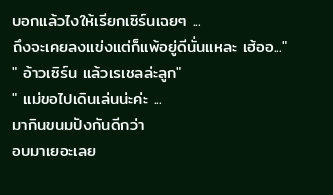บอกแล้วไงให้เรียกเซิร์นเฉยๆ ...
ถึงจะเคยลงแข่งแต่ก็แพ้อยู่ดีนั่นแหละ เฮ้ออ..."
" อ้าวเซิร์น แล้วเรเชลล่ะลูก"
" แม่ขอไปเดินเล่นน่ะค่ะ ...
มากินขนมปังกันดีกว่า
อบมาเยอะเลย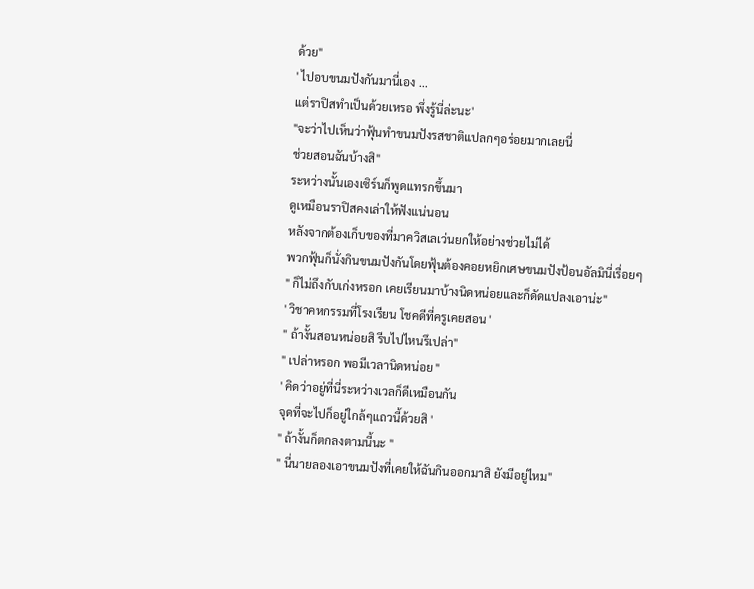ด้วย"
' ไปอบขนมปังกันมานี่เอง ...
แต่ราปิสทำเป็นด้วยเหรอ พึ่งรู้นี่ล่ะนะ'
"จะว่าไปเห็นว่าฟุ้นทำขนมปังรสชาติแปลกๆอร่อยมากเลยนี่
ช่วยสอนฉันบ้างสิ"
ระหว่างนั้นเองเซิร์นก็พูดแทรกขึ้นมา
ดูเหมือนราปิสคงเล่าให้ฟังแน่นอน
หลังจากต้องเก็บของที่มาควิสเลเว่นยกให้อย่างช่วยไม่ได้
พวกฟุ้นก็นั่งกินขนมปังกันโดยฟุ้นต้องคอยหยิกเศษขนมปังป้อนอัลมินี่เรื่อยๆ
" ก็ไม่ถึงกับเก่งหรอก เคยเรียนมาบ้างนิดหน่อยและก็ดัดแปลงเอาน่ะ"
' วิชาคหกรรมที่โรงเรียน โชคดีที่ครูเคยสอน '
" ถ้างั้นสอนหน่อยสิ รีบไปไหนรึเปล่า"
" เปล่าหรอก พอมีเวลานิดหน่อย "
' คิดว่าอยู่ที่นี่ระหว่างเวลก็ดีเหมือนกัน
จุดที่จะไปก็อยู่ใกล้ๆแถวนี้ด้วยสิ '
" ถ้างั้นก็ตกลงตามนี้นะ "
" นี่นายลองเอาขนมปังที่เคยให้ฉันกินออกมาสิ ยังมีอยู่ไหม"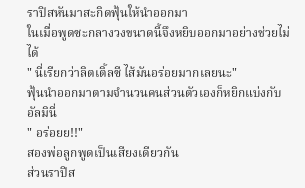ราปิสหันมาสะกิดฟุ้นให้นำออกมา
ในเมื่อพูดซะกลางวงขนาดนี้จึงหยิบออกมาอย่างช่วยไม่ได้
" นี่เรียกว่าลิตเติ้ลซี ไส้มันอร่อยมากเลยนะ"
ฟุ้นนำออกมาตามจำนวนคนส่วนตัวเองก็หยิกแบ่งกับอัลมินี่
" อร่อยย!!"
สองพ่อลูกพูดเป็นเสียงเดียวกัน
ส่วนราปิส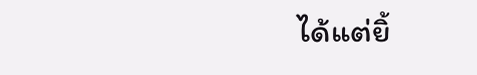ได้แต่ยิ้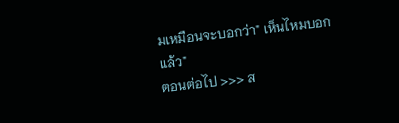มเหมือนจะบอกว่า" เห็นไหมบอกแล้ว"
ตอนต่อไป >>> ส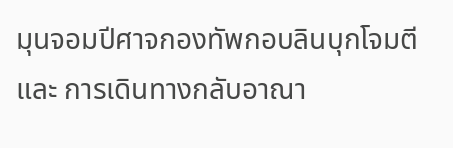มุนจอมปีศาจกองทัพกอบลินบุกโจมตี และ การเดินทางกลับอาณา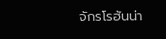จักรโรฮันน่า